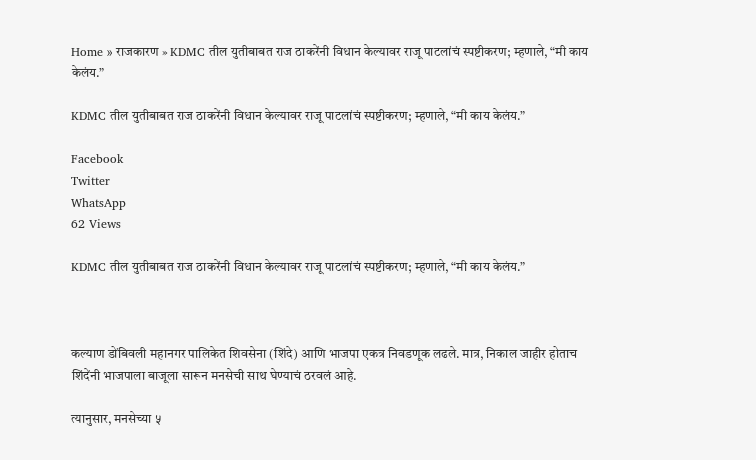Home » राजकारण » KDMC तील युतीबाबत राज ठाकरेंनी विधान केल्यावर राजू पाटलांचं स्पष्टीकरण; म्हणाले, “मी काय केलंय.”

KDMC तील युतीबाबत राज ठाकरेंनी विधान केल्यावर राजू पाटलांचं स्पष्टीकरण; म्हणाले, “मी काय केलंय.”

Facebook
Twitter
WhatsApp
62 Views

KDMC तील युतीबाबत राज ठाकरेंनी विधान केल्यावर राजू पाटलांचं स्पष्टीकरण; म्हणाले, “मी काय केलंय.”



कल्याण डोंबिवली महानगर पालिकेत शिवसेना (शिंदे) आणि भाजपा एकत्र निवडणूक लढले. मात्र, निकाल जाहीर होताच शिंदेंनी भाजपाला बाजूला सारून मनसेची साथ घेण्याचं ठरवलं आहे.

त्यानुसार, मनसेच्या ५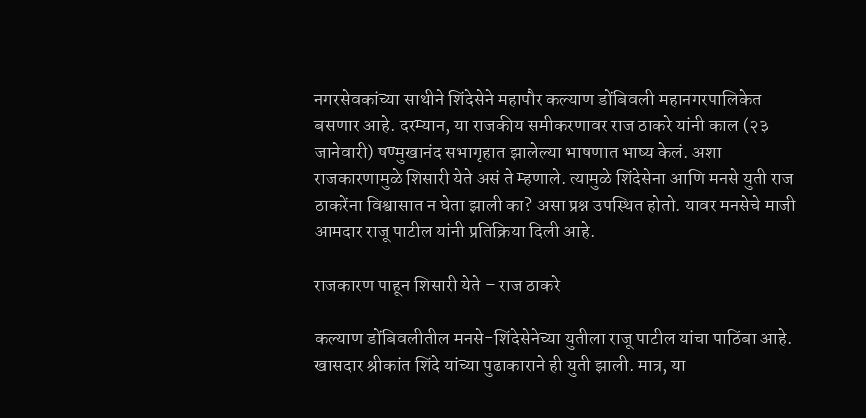नगरसेवकांच्या साथीने शिंदेसेने महापौर कल्याण डोंबिवली महानगरपालिकेत बसणार आहे. दरम्यान, या राजकीय समीकरणावर राज ठाकरे यांनी काल (२३ जानेवारी) षण्मुखानंद सभागृहात झालेल्या भाषणात भाष्य केलं. अशा राजकारणामुळे शिसारी येते असं ते म्हणाले. त्यामुळे शिंदेसेना आणि मनसे युती राज ठाकरेंना विश्वासात न घेता झाली का? असा प्रश्न उपस्थित होतो. यावर मनसेचे माजी आमदार राजू पाटील यांनी प्रतिक्रिया दिली आहे.

राजकारण पाहून शिसारी येते – राज ठाकरे

कल्याण डोंबिवलीतील मनसे-शिंदेसेनेच्या युतीला राजू पाटील यांचा पाठिंबा आहे. खासदार श्रीकांत शिंदे यांच्या पुढाकाराने ही युती झाली. मात्र, या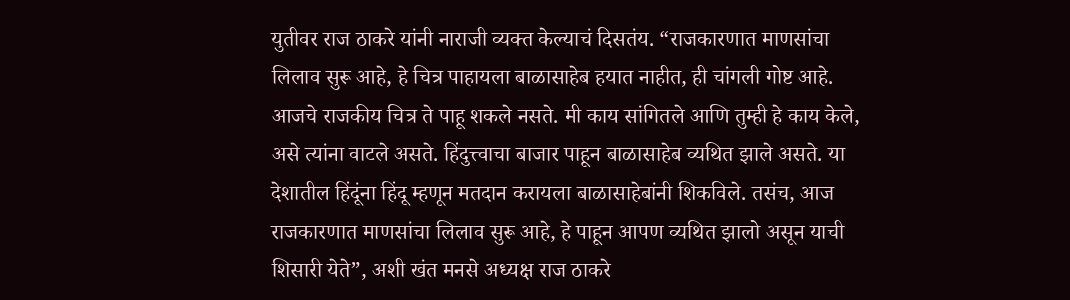युतीवर राज ठाकरे यांनी नाराजी व्यक्त केल्याचं दिसतंय. “राजकारणात माणसांचा लिलाव सुरू आहे, हे चित्र पाहायला बाळासाहेब हयात नाहीत, ही चांगली गोष्ट आहे. आजचे राजकीय चित्र ते पाहू शकले नसते. मी काय सांगितले आणि तुम्ही हे काय केले, असे त्यांना वाटले असते. हिंदुत्त्वाचा बाजार पाहून बाळासाहेब व्यथित झाले असते. या देशातील हिंदूंना हिंदू म्हणून मतदान करायला बाळासाहेबांनी शिकविले. तसंच, आज राजकारणात माणसांचा लिलाव सुरू आहे, हे पाहून आपण व्यथित झालो असून याची शिसारी येते”, अशी खंत मनसे अध्यक्ष राज ठाकरे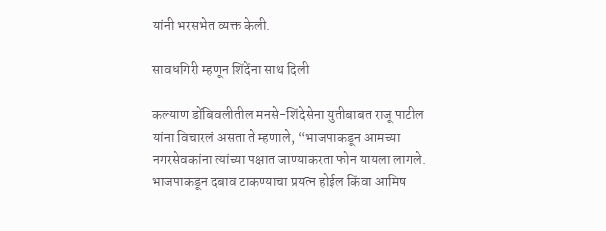यांनी भरसभेत व्यक्त केली.

सावधगिरी म्हणून शिंदेंना साथ दिली

कल्याण डोंबिवलीतील मनसे-शिंदेसेना युतीबाबत राजू पाटील यांना विचारलं असता ते म्हणाले, “भाजपाकडून आमच्या नगरसेवकांना त्यांच्या पक्षात जाण्याकरता फोन यायला लागले. भाजपाकडून दबाव टाकण्याचा प्रयत्न होईल किंवा आमिष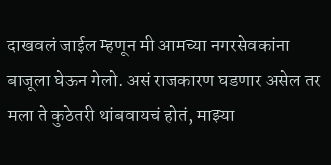दाखवलं जाईल म्हणून मी आमच्या नगरसेवकांना बाजूला घेऊन गेलो. असं राजकारण घडणार असेल तर मला ते कुठेतरी थांबवायचं होतं, माझ्या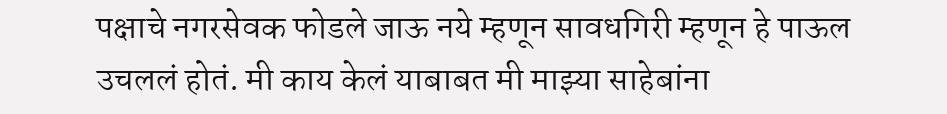पक्षाचे नगरसेवक फोडले जाऊ नये म्हणून सावधगिरी म्हणून हे पाऊल उचललं होतं. मी काय केलं याबाबत मी माझ्या साहेबांना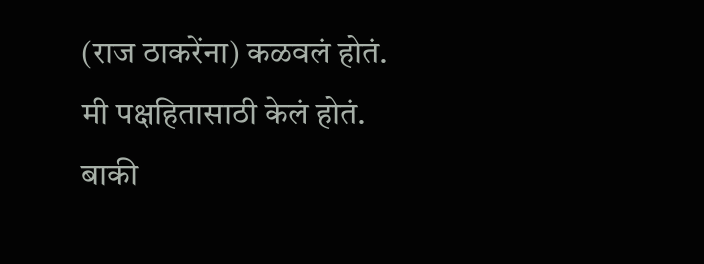(राज ठाकरेंना) कळवलं होतं. मी पक्षहितासाठी केलं होतं. बाकी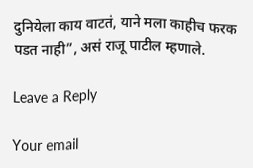दुनियेला काय वाटतं, याने मला काहीच फरक पडत नाही”, असं राजू पाटील म्हणाले.

Leave a Reply

Your email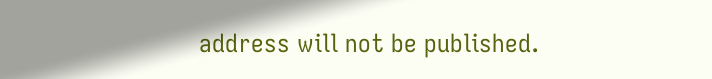address will not be published.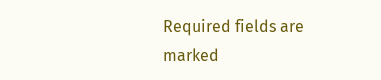Required fields are marked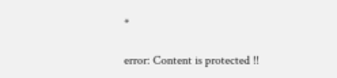*

error: Content is protected !!